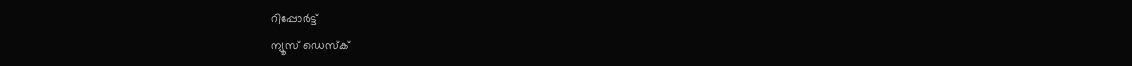റിപ്പോര്‍ട്ട്
ന്യൂസ് ഡെസ്ക്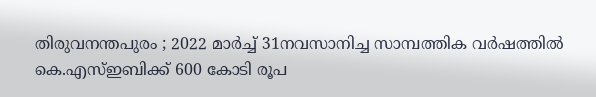തിരുവനന്തപുരം ; 2022 മാര്‍ച്ച്‌ 31നവസാനിച്ച സാമ്പത്തിക വര്‍ഷത്തില്‍ കെ.എസ്‌ഇബിക്ക്‌ 600 കോടി രൂപ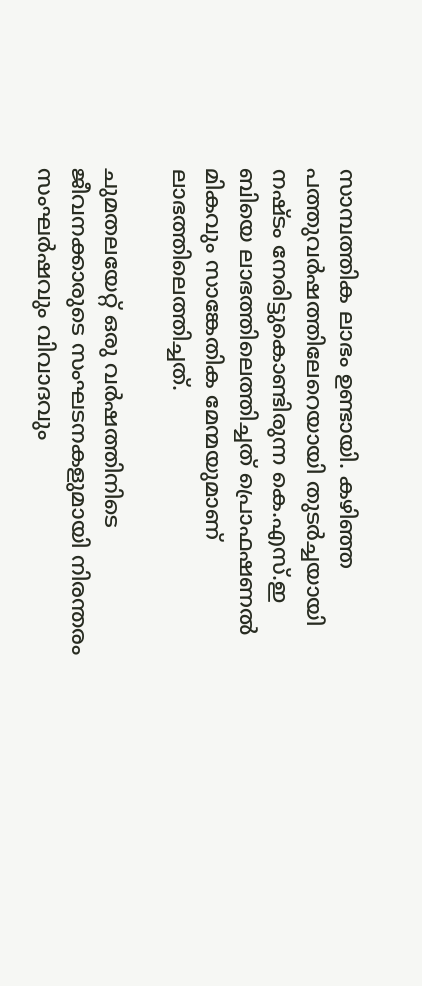സാമ്പത്തിക ലാഭം ഉണ്ടായി. കഴിഞ്ഞ പത്തുവര്‍ഷത്തിലേറെയായി തുടര്‍ച്ചയായി നഷ്ടം നേരിട്ടുകൊണ്ടിരുന്ന കെ.എസ്‌.ഇ ബിയെ ലാഭത്തിലെത്തിച്ചത്‌ പ്രൊഫഷണല്‍ മികവും സാങ്കേതിക മേന്മയുമാണ്‌ ലാഭത്തിലെത്തിച്ചത്‌.

ചുമതലയേറ്റ്‌ ഒരു വര്‍ഷത്തിനിടെ ജീവനക്കാരുടെ സംഘടനകളുമായി നിരന്തരം സംഘര്‍ഷവും വിവാദവും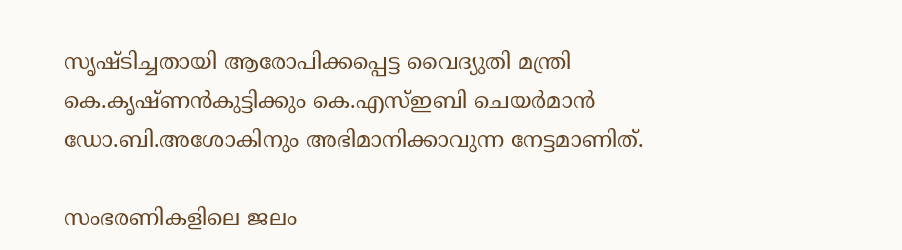സൃഷ്ടിച്ചതായി ആരോപിക്കപ്പെട്ട വൈദ്യുതി മന്ത്രി കെ.കൃഷ്‌ണന്‍കുട്ടിക്കും കെ.എസ്‌ഇബി ചെയര്‍മാന്‍ ഡോ.ബി.അശോകിനും അഭിമാനിക്കാവുന്ന നേട്ടമാണിത്‌.

സംഭരണികളിലെ ജലം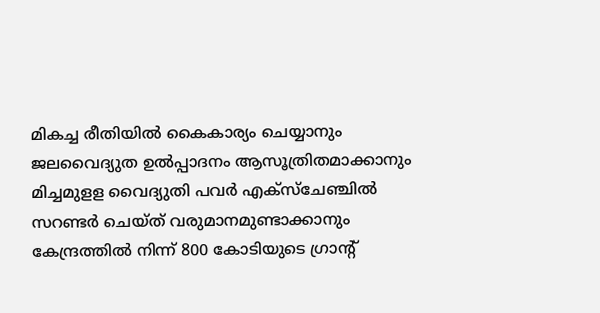മികച്ച രീതിയില്‍ കൈകാര്യം ചെയ്യാനും ജലവൈദ്യുത ഉല്‍പ്പാദനം ആസൂത്രിതമാക്കാനും മിച്ചമുളള വൈദ്യുതി പവര്‍ എക്‌സ്‌ചേഞ്ചില്‍ സറണ്ടര്‍ ചെയ്‌ത്‌ വരുമാനമുണ്ടാക്കാനും കേന്ദ്രത്തില്‍ നിന്ന്‌ 800 കോടിയുടെ ഗ്രാന്റ്‌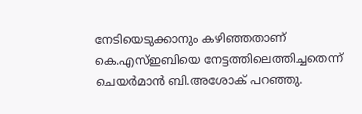നേടിയെടുക്കാനും കഴിഞ്ഞതാണ്‌ കെ.എസ്‌ഇബിയെ നേട്ടത്തിലെത്തിച്ചതെന്ന്‌ ചെയര്‍മാന്‍ ബി.അശോക്‌ പറഞ്ഞു.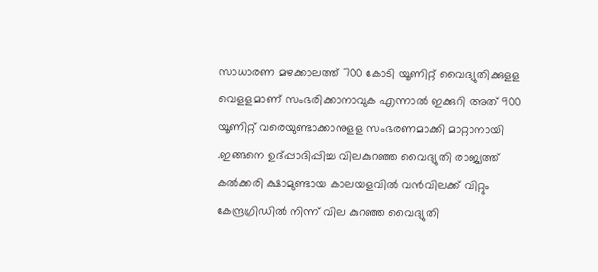സാധാരണ മഴക്കാലത്ത്‌ 700 കോടി യൂണിറ്റ്‌ വൈദ്യുതിക്കുളള വെളളമാണ്‌ സംഭരിക്കാനാവുക എന്നാല്‍ ഇക്കുറി അത്‌ 900 യൂണിറ്റ്‌ വരെയുണ്ടാക്കാനുളള സംഭരണമാക്കി മാറ്റാനായി .ഇങ്ങനെ ഉദ്‌പ്പാദിപ്പിച്ച വിലകുറഞ്ഞ വൈദ്യുതി രാജ്യത്ത്‌ കല്‍ക്കരി ക്ഷാമുണ്ടായ കാലയളവില്‍ വന്‍വിലക്ക്‌ വിറ്റും കേന്ദ്രഗ്രിഡില്‍ നിന്ന്‌ വില കുറഞ്ഞ വൈദ്യുതി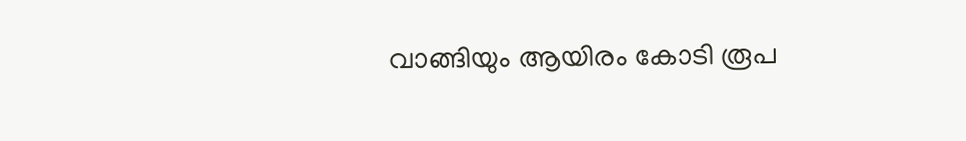വാങ്ങിയും ആയിരം കോടി രൂപ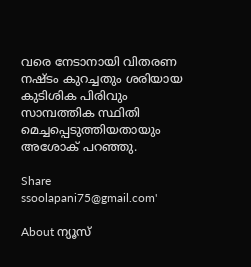വരെ നേടാനായി വിതരണ നഷ്ടം കുറച്ചതും ശരിയായ കുടിശിക പിരിവും സാമ്പത്തിക സ്ഥിതി മെച്ചപ്പെടുത്തിയതായും അശോക്‌ പറഞ്ഞു.

Share
ssoolapani75@gmail.com'

About ന്യൂസ്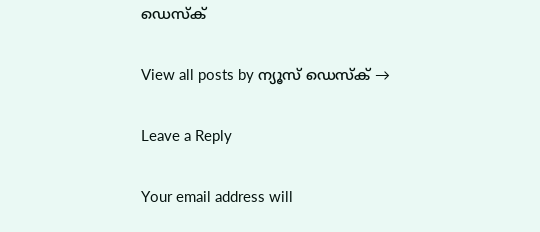ഡെസ്ക്

View all posts by ന്യൂസ് ഡെസ്ക് →

Leave a Reply

Your email address will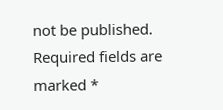not be published. Required fields are marked *